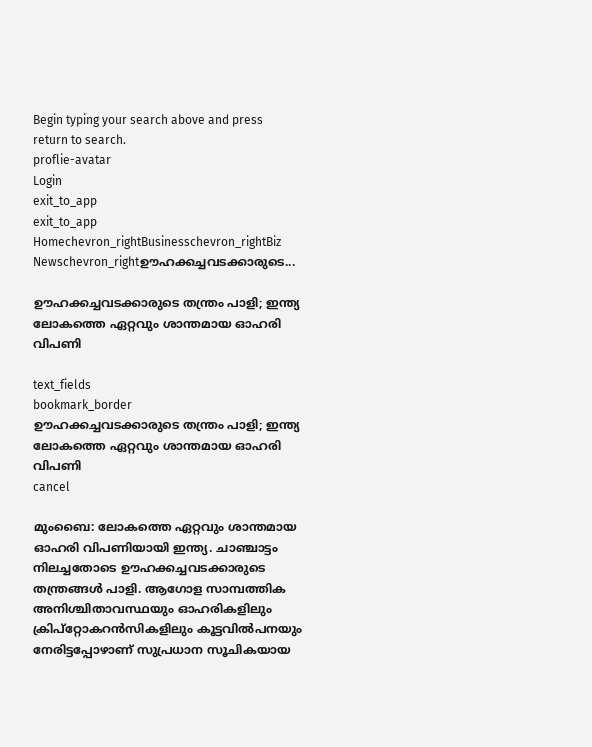Begin typing your search above and press return to search.
proflie-avatar
Login
exit_to_app
exit_to_app
Homechevron_rightBusinesschevron_rightBiz Newschevron_rightഊഹക്കച്ചവടക്കാരുടെ...

ഊഹക്കച്ചവടക്കാരുടെ തന്ത്രം പാളി; ഇന്ത്യ ലോകത്തെ ഏറ്റവും ശാന്തമായ ഓഹരി വിപണി

text_fields
bookmark_border
ഊഹക്കച്ചവടക്കാരുടെ തന്ത്രം പാളി; ഇന്ത്യ ലോകത്തെ ഏറ്റവും ശാന്തമായ ഓഹരി വിപണി
cancel

മുംബൈ: ലോകത്തെ ഏറ്റവും ശാന്തമായ ഓഹരി വിപണിയായി ഇന്ത്യ. ചാഞ്ചാട്ടം നിലച്ചതോടെ ഊഹക്കച്ചവടക്കാരുടെ തന്ത്രങ്ങൾ പാളി. ആഗോള സാമ്പത്തിക അനിശ്ചിതാവസ്ഥയും ഓഹരികളിലും ക്രിപ്റ്റോകറൻസികളിലും കൂട്ടവിൽപനയും നേരിട്ടപ്പോഴാണ് സുപ്രധാന സൂചികയായ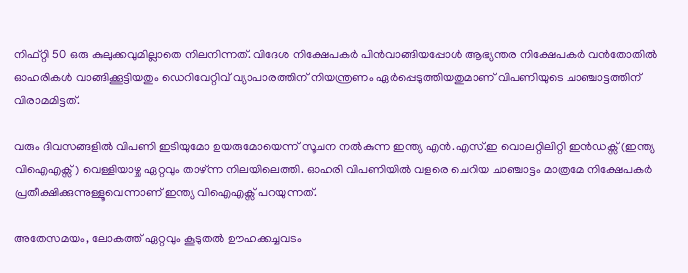നിഫ്റ്റി 50 ഒരു കുലുക്കവുമില്ലാതെ നിലനിന്നത്. വിദേശ നിക്ഷേപകർ പിൻവാങ്ങിയപ്പോൾ ആഭ്യന്തര നിക്ഷേപകർ വൻതോതിൽ ഓഹരികൾ വാങ്ങിക്കൂട്ടിയതും ഡെറിവേറ്റിവ് വ്യാപാരത്തിന് നിയന്ത്രണം ഏർപ്പെടുത്തിയതുമാണ് വിപണിയുടെ ചാഞ്ചാട്ടത്തിന് വിരാമമിട്ടത്.

വരും ദിവസങ്ങളിൽ വിപണി ഇടിയുമോ ഉയരുമോയെന്ന് സൂചന നൽകുന്ന ഇന്ത്യ എൻ.എസ്.ഇ വൊലറ്റിലിറ്റി ഇൻഡക്സ് (ഇന്ത്യ വിഐഎക്സ്) വെള്ളിയാഴ്ച ഏറ്റവും താഴ്ന്ന നിലയിലെത്തി. ഓഹരി വിപണിയിൽ വളരെ ചെറിയ ചാഞ്ചാട്ടം മാത്രമേ നിക്ഷേപകർ പ്രതീക്ഷിക്കുന്നുള്ളൂവെന്നാണ് ഇന്ത്യ വിഐഎക്സ് പറയുന്നത്.

അതേസമയം, ലോകത്ത് ഏറ്റവും കൂടുതൽ ഊഹക്കച്ചവടം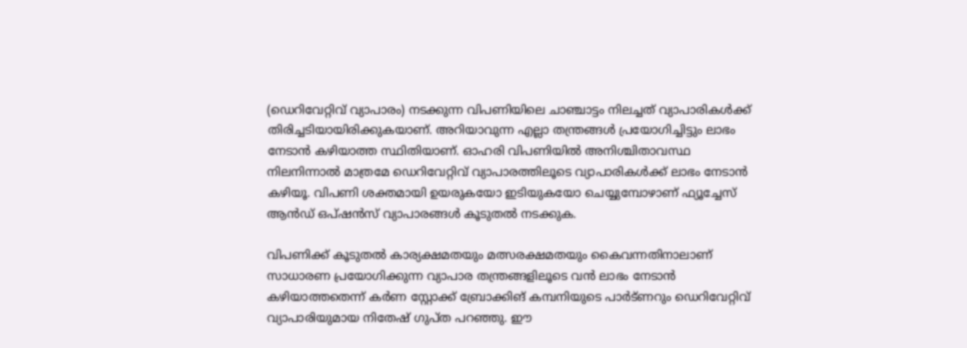(ഡെറിവേറ്റിവ് വ്യാപാരം) നടക്കുന്ന വിപണിയിലെ ചാഞ്ചാട്ടം നിലച്ചത് വ്യാപാരികൾക്ക് തിരിച്ചടിയായിരിക്കുകയാണ്. അറിയാവുന്ന എല്ലാ തന്ത്രങ്ങൾ പ്രയോഗിച്ചിട്ടും ലാഭം നേടാൻ കഴിയാത്ത സ്ഥിതിയാണ്. ഓഹരി വിപണിയിൽ അനിശ്ചിതാവസ്ഥ നിലനിന്നാൽ മാത്രമേ ഡെറിവേറ്റിവ് വ്യാപാരത്തിലൂടെ വ്യാപാരികൾക്ക് ലാഭം നേടാൻ കഴിയൂ. വിപണി ശക്തമായി ഉയരുകയോ ഇടിയുകയോ ചെയ്യുമ്പോഴാണ് ഫ്യൂച്ചേസ് ആൻഡ് ഒപ്ഷൻസ് വ്യാപാരങ്ങൾ കൂടുതൽ നടക്കുക.

വിപണിക്ക് കൂടുതൽ കാര്യക്ഷമതയും മത്സരക്ഷമതയും കൈവന്നതിനാലാണ് സാധാരണ പ്രയോഗിക്കുന്ന വ്യാപാര തന്ത്രങ്ങളിലൂടെ വൻ ലാഭം നേടാൻ കഴിയാത്തതെന്ന് കർണ സ്റ്റോക്ക് ബ്രോക്കിങ് കമ്പനിയുടെ പാർട്ണറും ഡെറിവേറ്റിവ് വ്യാപാരിയുമായ നിതേഷ് ഗുപ്ത പറഞ്ഞു. ഈ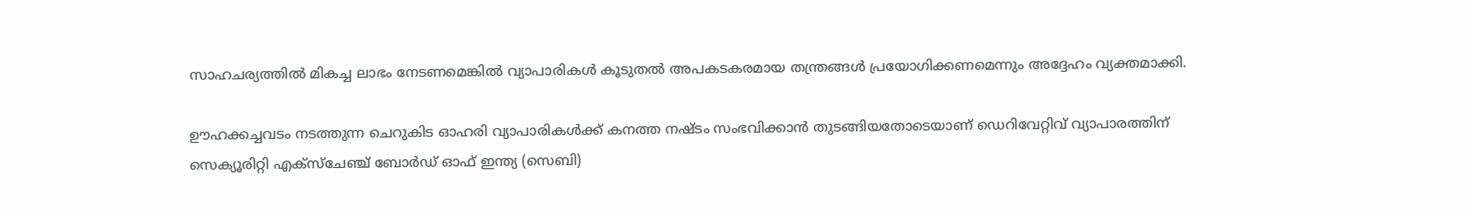സാഹചര്യത്തിൽ മികച്ച ലാഭം നേടണമെങ്കിൽ വ്യാപാരികൾ കൂടുതൽ അപകടകരമായ തന്ത്രങ്ങൾ പ്രയോഗിക്കണമെന്നും അദ്ദേഹം വ്യക്തമാക്കി.

ഊഹക്കച്ചവടം നടത്തുന്ന ചെറുകിട ഓഹരി വ്യാപാരികൾക്ക് കനത്ത നഷ്ടം സംഭവിക്കാൻ തുടങ്ങിയതോടെയാണ് ഡെറിവേറ്റിവ് വ്യാപാരത്തിന് സെക്യൂരിറ്റി എക്സ്ചേഞ്ച് ബോർഡ് ഓഫ് ഇന്ത്യ (സെബി)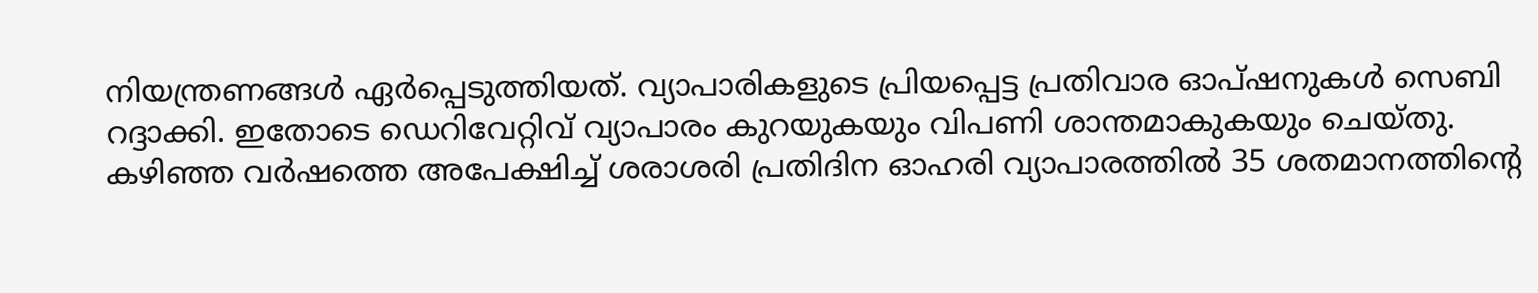നിയന്ത്രണങ്ങൾ ഏർപ്പെടുത്തിയത്. വ്യാപാരികളുടെ പ്രിയപ്പെട്ട പ്രതിവാര ഓപ്ഷനുകൾ സെബി റദ്ദാക്കി. ഇതോടെ ഡെറിവേറ്റിവ് വ്യാപാരം കുറയുകയും വിപണി ശാന്തമാകുകയും ചെയ്തു. കഴിഞ്ഞ വർഷത്തെ അപേക്ഷിച്ച് ശരാശരി പ്രതിദിന ഓഹരി വ്യാപാരത്തിൽ 35 ശതമാനത്തിന്റെ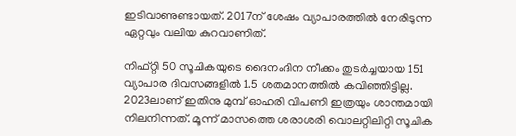ഇടിവാണുണ്ടായത്. 2017ന് ശേഷം വ്യാപാരത്തിൽ നേരിടുന്ന ഏറ്റവും വലിയ കുറവാണിത്.

നിഫ്റ്റി 50 സൂചികയുടെ ദൈനംദിന നീക്കം തുടർച്ചയായ 151 വ്യാപാര ദിവസങ്ങളിൽ 1.5 ശതമാനത്തിൽ കവിഞ്ഞിട്ടില്ല. 2023ലാണ് ഇതിനു മുമ്പ് ഓഹരി വിപണി ഇത്രയും ശാന്തമായി നിലനിന്നത്. മൂന്ന് മാസത്തെ ശരാശരി വൊലറ്റിലിറ്റി സൂചിക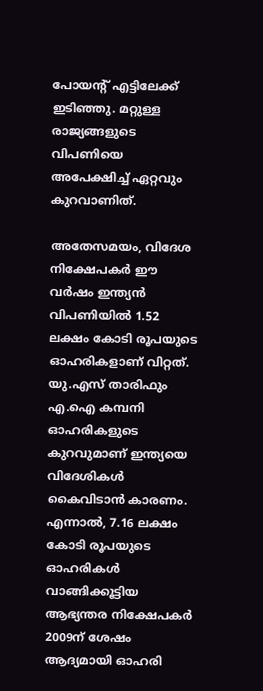പോയന്റ് എട്ടിലേക്ക് ഇടിഞ്ഞു. മറ്റുള്ള രാജ്യങ്ങളുടെ വിപണിയെ അപേക്ഷിച്ച് ഏറ്റവും കുറവാണിത്.

അതേസമയം, വിദേശ നിക്ഷേപകർ ഈ വർഷം ഇന്ത്യൻ വിപണിയിൽ 1.52 ലക്ഷം കോടി രൂപയുടെ ഓഹരികളാണ് വിറ്റത്. യു.എസ് താരിഫും എ.ഐ കമ്പനി ഓഹരികളുടെ കുറവുമാണ് ഇന്ത്യയെ വിദേശികൾ കൈവിടാൻ കാരണം. എന്നാൽ, 7.16 ലക്ഷം കോടി രൂപയുടെ ഓഹരികൾ വാങ്ങിക്കൂട്ടിയ ആഭ്യന്തര നിക്ഷേപകർ 2009ന് ശേഷം ആദ്യമായി ഓഹരി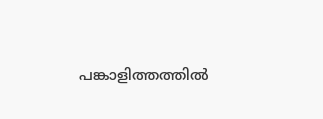പങ്കാളിത്തത്തിൽ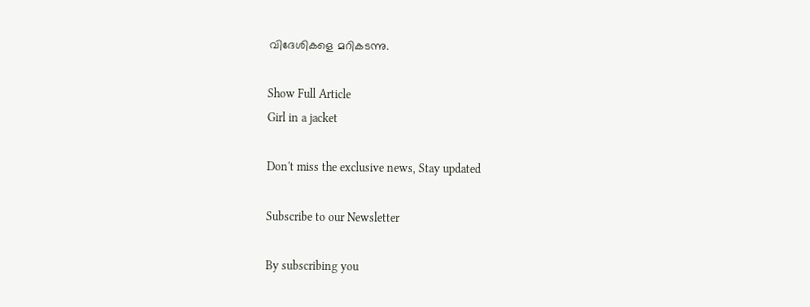വിദേശികളെ മറികടന്നു.

Show Full Article
Girl in a jacket

Don't miss the exclusive news, Stay updated

Subscribe to our Newsletter

By subscribing you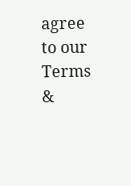agree to our Terms &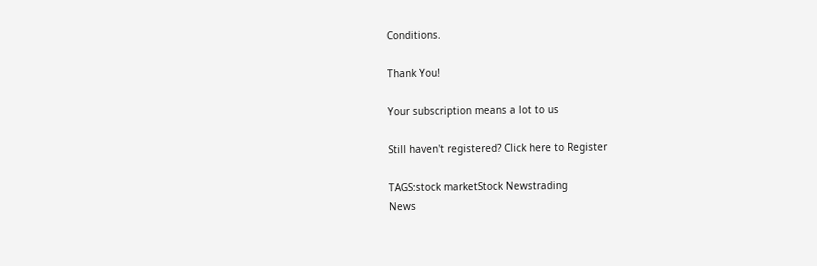Conditions.

Thank You!

Your subscription means a lot to us

Still haven't registered? Click here to Register

TAGS:stock marketStock Newstrading
News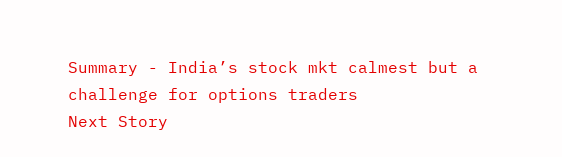Summary - India’s stock mkt calmest but a challenge for options traders
Next Story